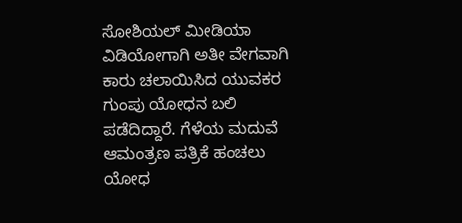ಸೋಶಿಯಲ್ ಮೀಡಿಯಾ ವಿಡಿಯೋಗಾಗಿ ಅತೀ ವೇಗವಾಗಿ ಕಾರು ಚಲಾಯಿಸಿದ ಯುವಕರ ಗುಂಪು ಯೋಧನ ಬಲಿ ಪಡೆದಿದ್ದಾರೆ. ಗೆಳೆಯ ಮದುವೆ ಆಮಂತ್ರಣ ಪತ್ರಿಕೆ ಹಂಚಲು ಯೋಧ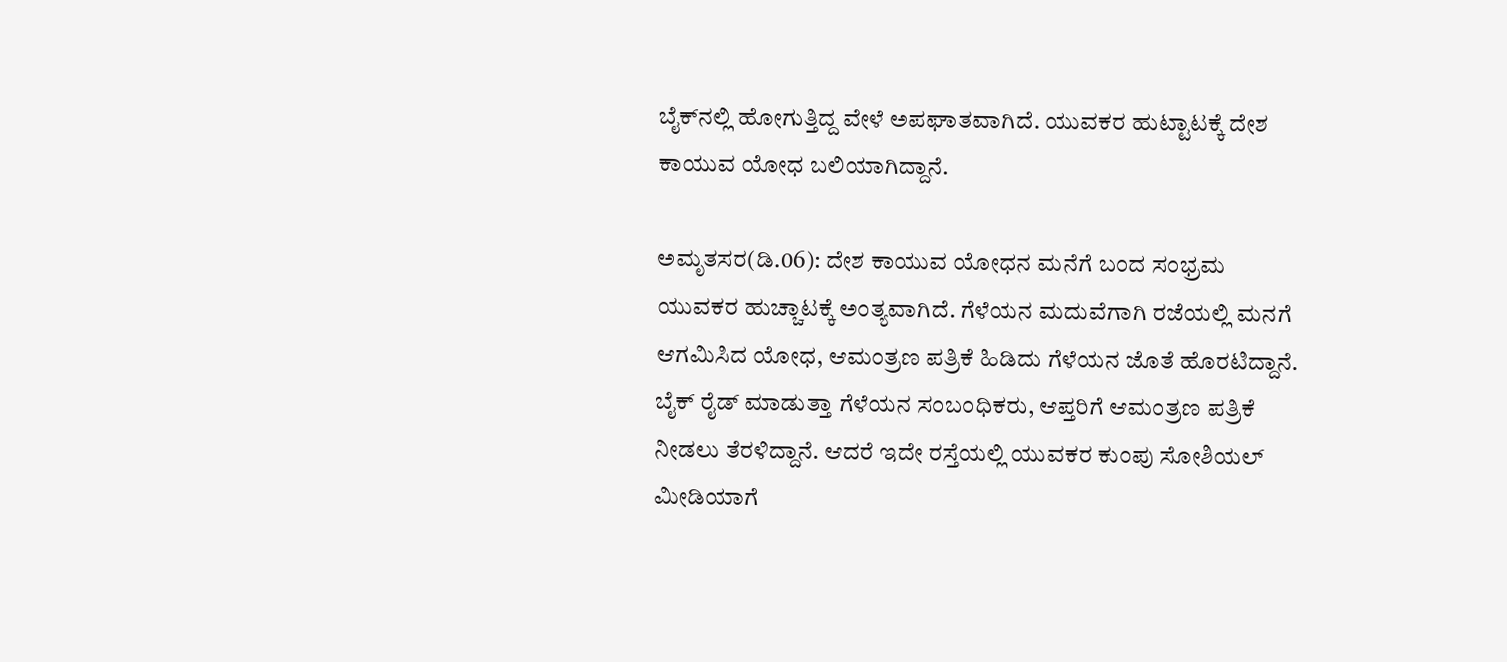ಬೈಕ್‌ನಲ್ಲಿ ಹೋಗುತ್ತಿದ್ದ ವೇಳೆ ಅಪಘಾತವಾಗಿದೆ. ಯುವಕರ ಹುಟ್ಟಾಟಕ್ಕೆ ದೇಶ ಕಾಯುವ ಯೋಧ ಬಲಿಯಾಗಿದ್ದಾನೆ.

ಅಮೃತಸರ(ಡಿ.06): ದೇಶ ಕಾಯುವ ಯೋಧನ ಮನೆಗೆ ಬಂದ ಸಂಭ್ರಮ ಯುವಕರ ಹುಚ್ಚಾಟಕ್ಕೆ ಅಂತ್ಯವಾಗಿದೆ. ಗೆಳೆಯನ ಮದುವೆಗಾಗಿ ರಜೆಯಲ್ಲಿ ಮನಗೆ ಆಗಮಿಸಿದ ಯೋಧ, ಆಮಂತ್ರಣ ಪತ್ರಿಕೆ ಹಿಡಿದು ಗೆಳೆಯನ ಜೊತೆ ಹೊರಟಿದ್ದಾನೆ. ಬೈಕ್ ರೈಡ್ ಮಾಡುತ್ತಾ ಗೆಳೆಯನ ಸಂಬಂಧಿಕರು, ಆಪ್ತರಿಗೆ ಆಮಂತ್ರಣ ಪತ್ರಿಕೆ ನೀಡಲು ತೆರಳಿದ್ದಾನೆ. ಆದರೆ ಇದೇ ರಸ್ತೆಯಲ್ಲಿ ಯುವಕರ ಕುಂಪು ಸೋಶಿಯಲ್ ಮೀಡಿಯಾಗೆ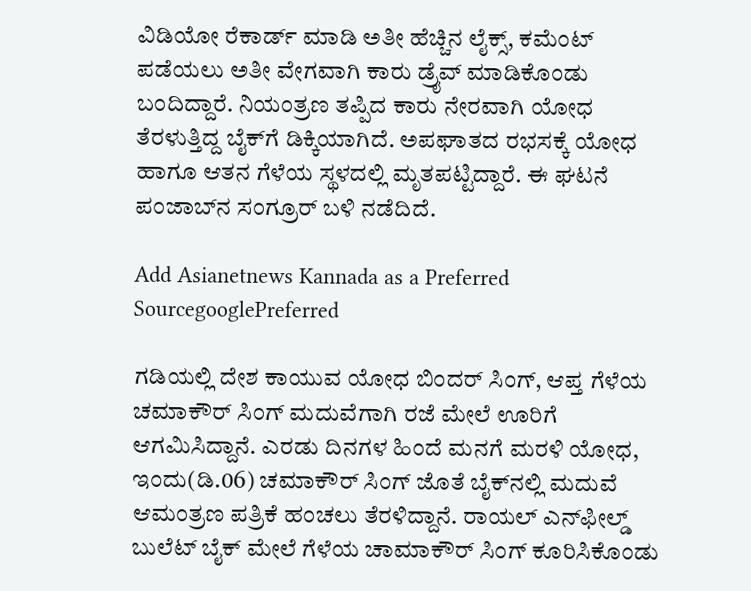ವಿಡಿಯೋ ರೆಕಾರ್ಡ್ ಮಾಡಿ ಅತೀ ಹೆಚ್ಚಿನ ಲೈಕ್ಸ್, ಕಮೆಂಟ್ ಪಡೆಯಲು ಅತೀ ವೇಗವಾಗಿ ಕಾರು ಡ್ರೈವ್ ಮಾಡಿಕೊಂಡು ಬಂದಿದ್ದಾರೆ. ನಿಯಂತ್ರಣ ತಪ್ಪಿದ ಕಾರು ನೇರವಾಗಿ ಯೋಧ ತೆರಳುತ್ತಿದ್ದ ಬೈಕ್‌ಗೆ ಡಿಕ್ಕಿಯಾಗಿದೆ. ಅಪಘಾತದ ರಭಸಕ್ಕೆ ಯೋಧ ಹಾಗೂ ಆತನ ಗೆಳೆಯ ಸ್ಥಳದಲ್ಲಿ ಮೃತಪಟ್ಟಿದ್ದಾರೆ. ಈ ಘಟನೆ ಪಂಜಾಬ್‌ನ ಸಂಗ್ರೂರ್ ಬಳಿ ನಡೆದಿದೆ.

Add Asianetnews Kannada as a Preferred SourcegooglePreferred

ಗಡಿಯಲ್ಲಿ ದೇಶ ಕಾಯುವ ಯೋಧ ಬಿಂದರ್ ಸಿಂಗ್, ಆಪ್ತ ಗೆಳೆಯ ಚಮಾಕೌರ್ ಸಿಂಗ್ ಮದುವೆಗಾಗಿ ರಜೆ ಮೇಲೆ ಊರಿಗೆ ಆಗಮಿಸಿದ್ದಾನೆ. ಎರಡು ದಿನಗಳ ಹಿಂದೆ ಮನಗೆ ಮರಳಿ ಯೋಧ, ಇಂದು(ಡಿ.06) ಚಮಾಕೌರ್ ಸಿಂಗ್ ಜೊತೆ ಬೈಕ್‌ನಲ್ಲಿ ಮದುವೆ ಆಮಂತ್ರಣ ಪತ್ರಿಕೆ ಹಂಚಲು ತೆರಳಿದ್ದಾನೆ. ರಾಯಲ್ ಎನ್‌ಫೀಲ್ಡ್ ಬುಲೆಟ್ ಬೈಕ್ ಮೇಲೆ ಗೆಳೆಯ ಚಾಮಾಕೌರ್ ಸಿಂಗ್ ಕೂರಿಸಿಕೊಂಡು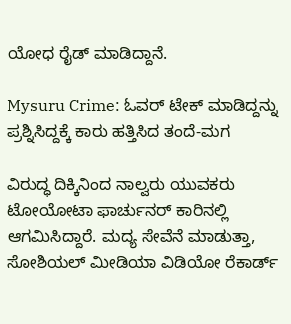ಯೋಧ ರೈಡ್ ಮಾಡಿದ್ದಾನೆ.

Mysuru Crime: ಓವರ್‌ ಟೇಕ್ ಮಾಡಿದ್ದನ್ನು ಪ್ರಶ್ನಿಸಿದ್ದಕ್ಕೆ ಕಾರು ಹತ್ತಿಸಿದ ತಂದೆ-ಮಗ

ವಿರುದ್ಧ ದಿಕ್ಕಿನಿಂದ ನಾಲ್ವರು ಯುವಕರು ಟೋಯೋಟಾ ಫಾರ್ಚುನರ್ ಕಾರಿನಲ್ಲಿ ಆಗಮಿಸಿದ್ದಾರೆ. ಮದ್ಯ ಸೇವೆನೆ ಮಾಡುತ್ತಾ, ಸೋಶಿಯಲ್ ಮೀಡಿಯಾ ವಿಡಿಯೋ ರೆಕಾರ್ಡ್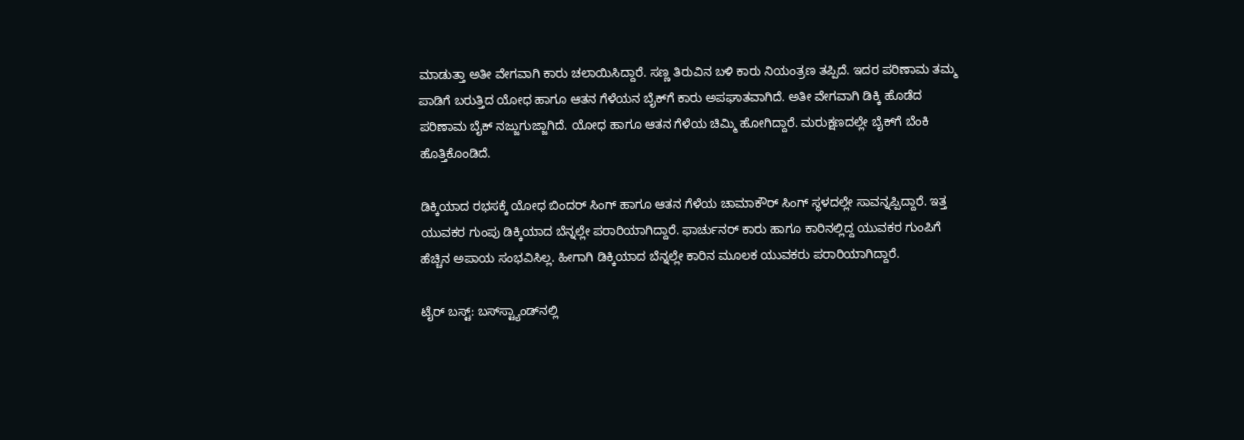ಮಾಡುತ್ತಾ ಅತೀ ವೇಗವಾಗಿ ಕಾರು ಚಲಾಯಿಸಿದ್ದಾರೆ. ಸಣ್ಣ ತಿರುವಿನ ಬಳಿ ಕಾರು ನಿಯಂತ್ರಣ ತಪ್ಪಿದೆ. ಇದರ ಪರಿಣಾಮ ತಮ್ಮ ಪಾಡಿಗೆ ಬರುತ್ತಿದ ಯೋಧ ಹಾಗೂ ಆತನ ಗೆಳೆಯನ ಬೈಕ್‌ಗೆ ಕಾರು ಅಪಘಾತವಾಗಿದೆ. ಅತೀ ವೇಗವಾಗಿ ಡಿಕ್ಕಿ ಹೊಡೆದ ಪರಿಣಾಮ ಬೈಕ್ ನಜ್ಜುಗುಜ್ಜಾಗಿದೆ. ಯೋಧ ಹಾಗೂ ಆತನ ಗೆಳೆಯ ಚಿಮ್ಮಿ ಹೋಗಿದ್ದಾರೆ. ಮರುಕ್ಷಣದಲ್ಲೇ ಬೈಕ್‌‍ಗೆ ಬೆಂಕಿ ಹೊತ್ತಿಕೊಂಡಿದೆ.

ಡಿಕ್ಕಿಯಾದ ರಭಸಕ್ಕೆ ಯೋಧ ಬಿಂದರ್ ಸಿಂಗ್ ಹಾಗೂ ಆತನ ಗೆಳೆಯ ಚಾಮಾಕೌರ್ ಸಿಂಗ್ ಸ್ಥಳದಲ್ಲೇ ಸಾವನ್ನಪ್ಪಿದ್ದಾರೆ. ಇತ್ತ ಯುವಕರ ಗುಂಪು ಡಿಕ್ಕಿಯಾದ ಬೆನ್ನಲ್ಲೇ ಪರಾರಿಯಾಗಿದ್ದಾರೆ. ಫಾರ್ಚುನರ್ ಕಾರು ಹಾಗೂ ಕಾರಿನಲ್ಲಿದ್ದ ಯುವಕರ ಗುಂಪಿಗೆ ಹೆಚ್ಚಿನ ಅಪಾಯ ಸಂಭವಿಸಿಲ್ಲ. ಹೀಗಾಗಿ ಡಿಕ್ಕಿಯಾದ ಬೆನ್ನಲ್ಲೇ ಕಾರಿನ ಮೂಲಕ ಯುವಕರು ಪರಾರಿಯಾಗಿದ್ದಾರೆ.

ಟೈರ್ ಬಸ್ಟ್: ಬಸ್‌ಸ್ಟ್ಯಾಂಡ್‌ನಲ್ಲಿ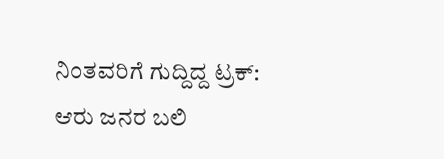ನಿಂತವರಿಗೆ ಗುದ್ದಿದ್ದ ಟ್ರಕ್: ಆರು ಜನರ ಬಲಿ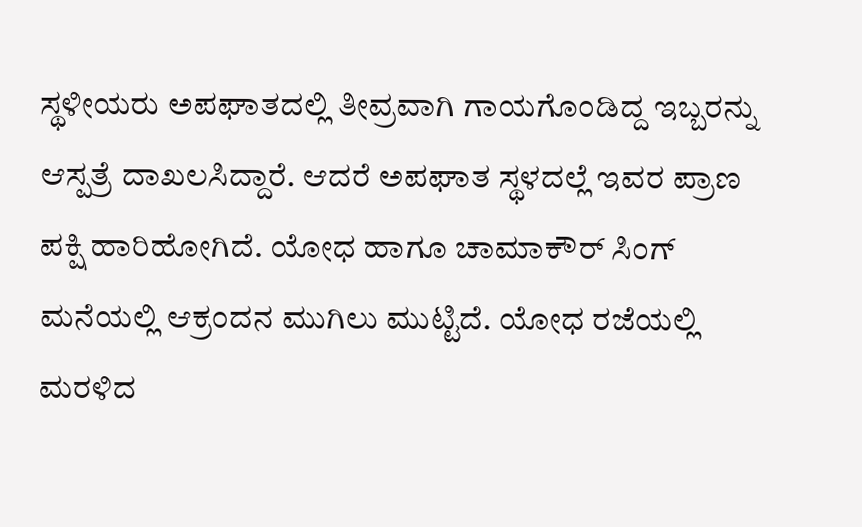ಸ್ಥಳೀಯರು ಅಪಘಾತದಲ್ಲಿ ತೀವ್ರವಾಗಿ ಗಾಯಗೊಂಡಿದ್ದ ಇಬ್ಬರನ್ನು ಆಸ್ಪತ್ರೆ ದಾಖಲಸಿದ್ದಾರೆ. ಆದರೆ ಅಪಘಾತ ಸ್ಥಳದಲ್ಲೆ ಇವರ ಪ್ರಾಣ ಪಕ್ಷಿ ಹಾರಿಹೋಗಿದೆ. ಯೋಧ ಹಾಗೂ ಚಾಮಾಕೌರ್ ಸಿಂಗ್ ಮನೆಯಲ್ಲಿ ಆಕ್ರಂದನ ಮುಗಿಲು ಮುಟ್ಟಿದೆ. ಯೋಧ ರಜೆಯಲ್ಲಿ ಮರಳಿದ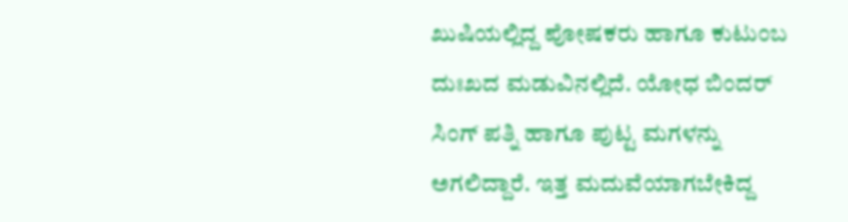ಖುಷಿಯಲ್ಲಿದ್ದ ಪೋಷಕರು ಹಾಗೂ ಕುಟುಂಬ ದುಃಖದ ಮಡುವಿನಲ್ಲಿದೆ. ಯೋಧ ಬಿಂದರ್ ಸಿಂಗ್ ಪತ್ನಿ ಹಾಗೂ ಪುಟ್ಟ ಮಗಳನ್ನು ಅಗಲಿದ್ದಾರೆ. ಇತ್ತ ಮದುವೆಯಾಗಬೇಕಿದ್ದ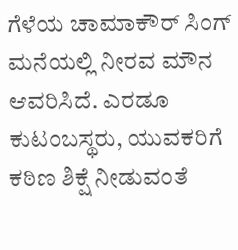ಗೆಳೆಯ ಚಾಮಾಕೌರ್ ಸಿಂಗ್ ಮನೆಯಲ್ಲಿ ನೀರವ ಮೌನ ಆವರಿಸಿದೆ. ಎರಡೂ ಕುಟಂಬಸ್ಥರು, ಯುವಕರಿಗೆ ಕಠಿಣ ಶಿಕ್ಷೆ ನೀಡುವಂತೆ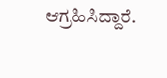ಆಗ್ರಹಿಸಿದ್ದಾರೆ.